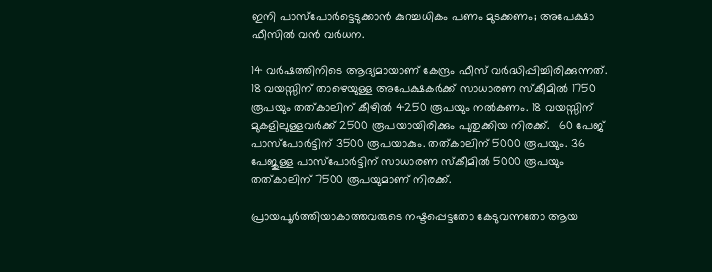ഇനി പാസ്പോർട്ടെടുക്കാൻ കുറച്ചധികം പണം മുടക്കണം; അപേക്ഷാ ഫീസിൽ വൻ വർധന.

14 വർഷത്തിനിടെ ആദ്യമായാണ് കേന്ദ്രം ഫീസ് വർദ്ധിപ്പിച്ചിരിക്കുന്നത്. 18 വയസ്സിന് താഴെയുള്ള അപേക്ഷകർക്ക് സാധാരണ സ്കീമിൽ 1750 രൂപയും തത്കാലിന് കീഴിൽ 4250 രൂപയും നൽകണം. 18 വയസ്സിന് മുകളിലുള്ളവർക്ക് 2500 രൂപയായിരിക്കും പുതുക്കിയ നിരക്ക്.   60 പേജ് പാസ്പോർട്ടിന് 3500 രൂപയാകും. തത്കാലിന് 5000 രൂപയും. 36 പേജുള്ള പാസ്പോർട്ടിന് സാധാരണ സ്കീമിൽ 5000 രൂപയും തത്കാലിന് 7500 രൂപയുമാണ് നിരക്ക്.

പ്രായപൂർത്തിയാകാത്തവരുടെ നഷ്ടപ്പെട്ടതോ കേടുവന്നതോ ആയ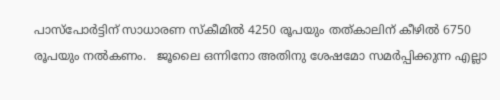പാസ്പോർട്ടിന് സാധാരണ സ്കീമിൽ 4250 രൂപയും തത്കാലിന് കീഴിൽ 6750 രൂപയും നൽകണം.   ജൂലൈ ഒന്നിനോ അതിനു ശേഷമോ സമർപ്പിക്കുന്ന എല്ലാ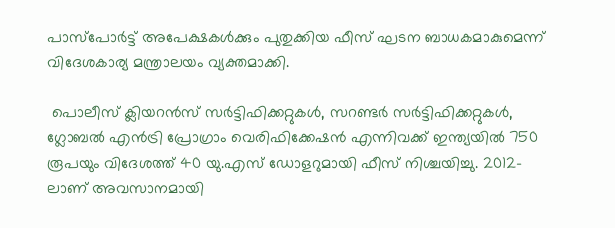പാസ്പോർട്ട് അപേക്ഷകൾക്കും പുതുക്കിയ ഫീസ് ഘടന ബാധകമാകുമെന്ന് വിദേശകാര്യ മന്ത്രാലയം വ്യക്തമാക്കി.

 പൊലീസ് ക്ലിയറൻസ് സർട്ടിഫിക്കറ്റുകൾ, സറണ്ടർ സർട്ടിഫിക്കറ്റുകൾ, ഗ്ലോബൽ എൻട്രി പ്രോഗ്രാം വെരിഫിക്കേഷൻ എന്നിവക്ക് ഇന്ത്യയിൽ 750 രൂപയും വിദേശത്ത് 40 യു.എസ് ഡോളറുമായി ഫീസ് നിശ്ചയിച്ചു. 2012-ലാണ് അവസാനമായി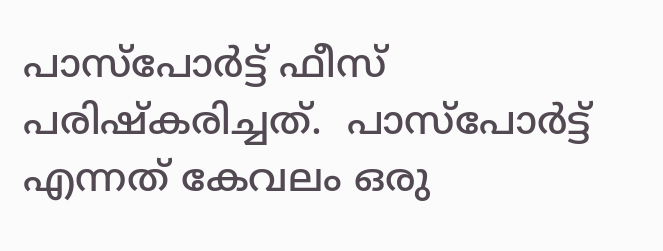പാസ്‌പോർട്ട് ഫീസ് പരിഷ്കരിച്ചത്.  പാസ്‌പോർട്ട് എന്നത് കേവലം ഒരു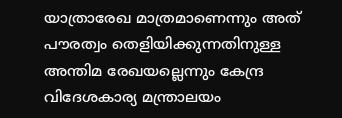യാത്രാരേഖ മാത്രമാണെന്നും അത് പൗരത്വം തെളിയിക്കുന്നതിനുള്ള അന്തിമ രേഖയല്ലെന്നും കേന്ദ്ര വിദേശകാര്യ മന്ത്രാലയം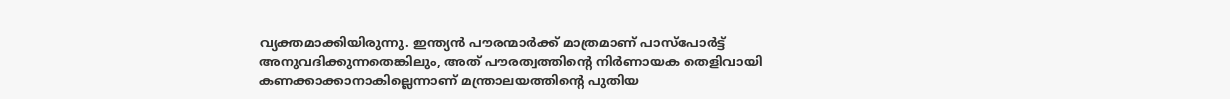വ്യക്തമാക്കിയിരുന്നു. ഇന്ത്യൻ പൗരന്മാർക്ക് മാത്രമാണ് പാസ്‌പോർട്ട് അനുവദിക്കുന്നതെങ്കിലും, അത് പൗരത്വത്തിന്റെ നിർണായക തെളിവായി കണക്കാക്കാനാകില്ലെന്നാണ് മന്ത്രാലയത്തിന്റെ പുതിയ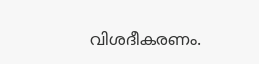വിശദീകരണം.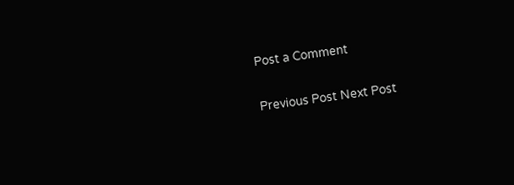Post a Comment

Previous Post Next Post